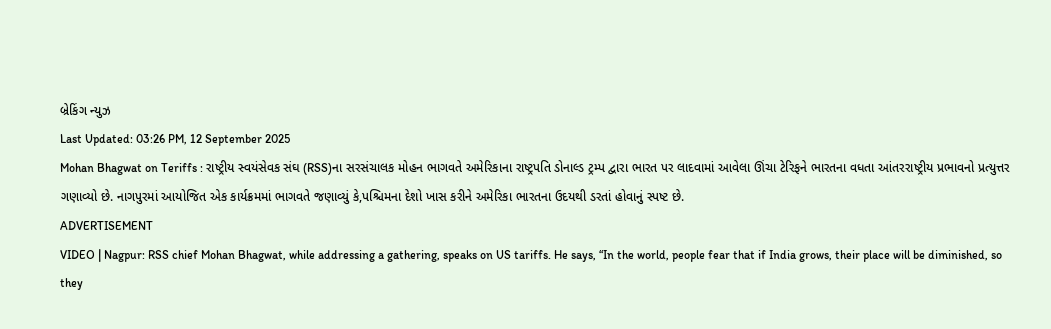બ્રેકિંગ ન્યુઝ
Last Updated: 03:26 PM, 12 September 2025
Mohan Bhagwat on Teriffs : રાષ્ટ્રીય સ્વયંસેવક સંઘ (RSS)ના સરસંચાલક મોહન ભાગવતે અમેરિકાના રાષ્ટ્રપતિ ડોનાલ્ડ ટ્રમ્પ દ્વારા ભારત પર લાદવામાં આવેલા ઊંચા ટેરિફને ભારતના વધતા આંતરરાષ્ટ્રીય પ્રભાવનો પ્રત્યુત્તર ગણાવ્યો છે. નાગપુરમાં આયોજિત એક કાર્યક્રમમાં ભાગવતે જણાવ્યું કે,પશ્ચિમના દેશો ખાસ કરીને અમેરિકા ભારતના ઉદયથી ડરતાં હોવાનું સ્પષ્ટ છે.
ADVERTISEMENT
VIDEO | Nagpur: RSS chief Mohan Bhagwat, while addressing a gathering, speaks on US tariffs. He says, “In the world, people fear that if India grows, their place will be diminished, so they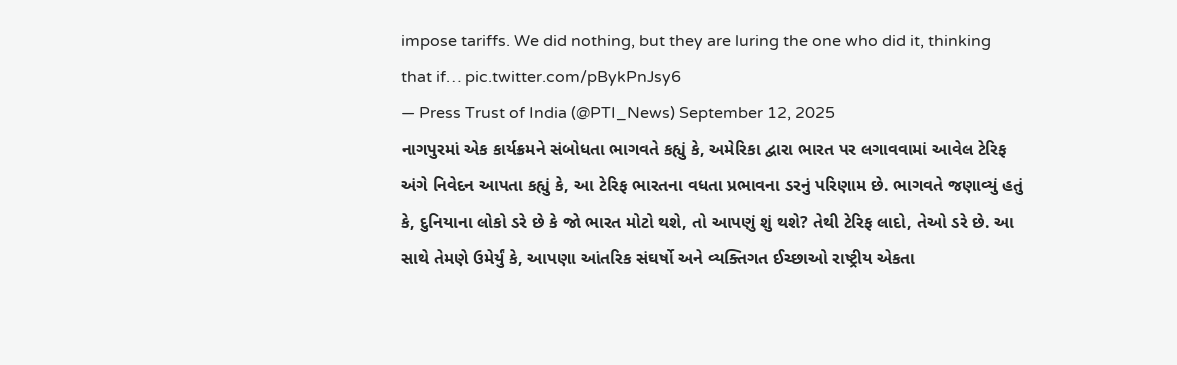impose tariffs. We did nothing, but they are luring the one who did it, thinking that if… pic.twitter.com/pBykPnJsy6
— Press Trust of India (@PTI_News) September 12, 2025
નાગપુરમાં એક કાર્યક્રમને સંબોધતા ભાગવતે કહ્યું કે, અમેરિકા દ્વારા ભારત પર લગાવવામાં આવેલ ટેરિફ અંગે નિવેદન આપતા કહ્યું કે, આ ટેરિફ ભારતના વધતા પ્રભાવના ડરનું પરિણામ છે. ભાગવતે જણાવ્યું હતું કે, દુનિયાના લોકો ડરે છે કે જો ભારત મોટો થશે, તો આપણું શું થશે? તેથી ટેરિફ લાદો, તેઓ ડરે છે. આ સાથે તેમણે ઉમેર્યું કે, આપણા આંતરિક સંઘર્ષો અને વ્યક્તિગત ઈચ્છાઓ રાષ્ટ્રીય એકતા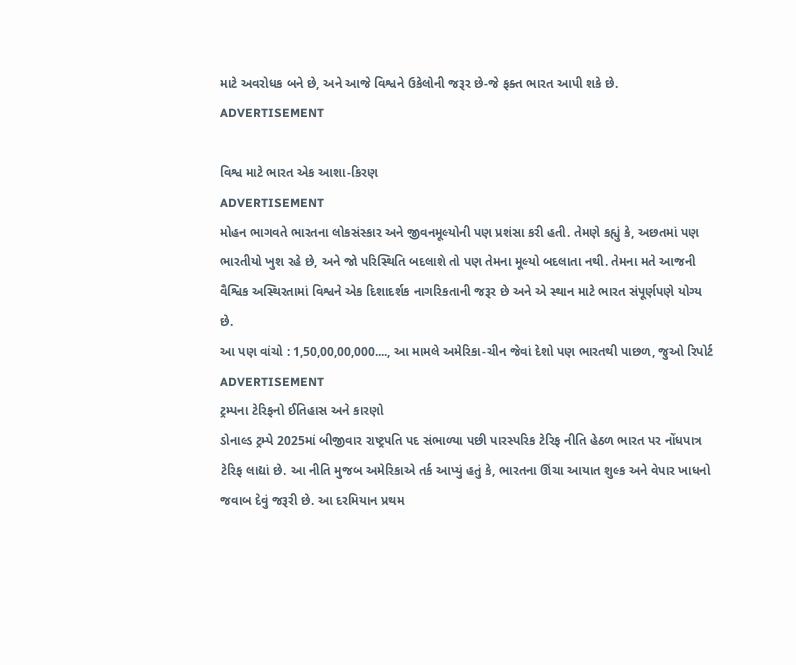માટે અવરોધક બને છે, અને આજે વિશ્વને ઉકેલોની જરૂર છે-જે ફક્ત ભારત આપી શકે છે.
ADVERTISEMENT

વિશ્વ માટે ભારત એક આશા-કિરણ
ADVERTISEMENT
મોહન ભાગવતે ભારતના લોકસંસ્કાર અને જીવનમૂલ્યોની પણ પ્રશંસા કરી હતી. તેમણે કહ્યું કે, અછતમાં પણ ભારતીયો ખુશ રહે છે, અને જો પરિસ્થિતિ બદલાશે તો પણ તેમના મૂલ્યો બદલાતા નથી. તેમના મતે આજની વૈશ્વિક અસ્થિરતામાં વિશ્વને એક દિશાદર્શક નાગરિકતાની જરૂર છે અને એ સ્થાન માટે ભારત સંપૂર્ણપણે યોગ્ય છે.
આ પણ વાંચો : 1,50,00,00,000...., આ મામલે અમેરિકા-ચીન જેવાં દેશો પણ ભારતથી પાછળ, જુઓ રિપોર્ટ
ADVERTISEMENT
ટ્રમ્પના ટેરિફનો ઈતિહાસ અને કારણો
ડોનાલ્ડ ટ્રમ્પે 2025માં બીજીવાર રાષ્ટ્રપતિ પદ સંભાળ્યા પછી પારસ્પરિક ટેરિફ નીતિ હેઠળ ભારત પર નોંધપાત્ર ટેરિફ લાદ્યાં છે. આ નીતિ મુજબ અમેરિકાએ તર્ક આપ્યું હતું કે, ભારતના ઊંચા આયાત શુલ્ક અને વેપાર ખાધનો જવાબ દેવું જરૂરી છે. આ દરમિયાન પ્રથમ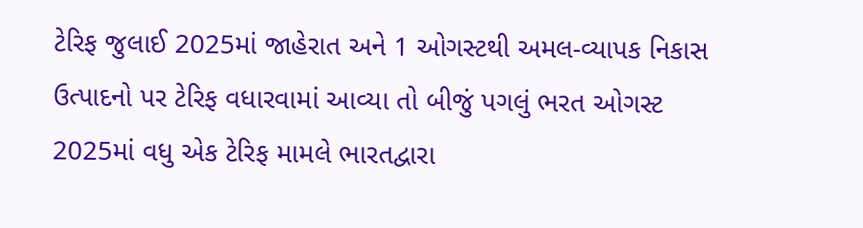ટેરિફ જુલાઈ 2025માં જાહેરાત અને 1 ઓગસ્ટથી અમલ-વ્યાપક નિકાસ ઉત્પાદનો પર ટેરિફ વધારવામાં આવ્યા તો બીજું પગલું ભરત ઓગસ્ટ 2025માં વધુ એક ટેરિફ મામલે ભારતદ્વારા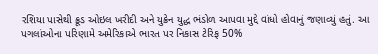રશિયા પાસેથી ક્રૂડ ઓઇલ ખરીદી અને યુક્રેન યુદ્ધ ભંડોળ આપવા મુદ્દે વાંધો હોવાનું જણાવ્યું હતું. આ પગલાંઓના પરિણામે અમેરિકાએ ભારત પર નિકાસ ટેરિફ 50%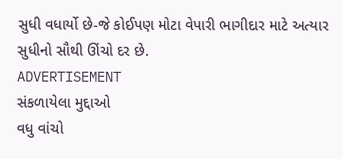સુધી વધાર્યો છે-જે કોઈપણ મોટા વેપારી ભાગીદાર માટે અત્યાર સુધીનો સૌથી ઊંચો દર છે.
ADVERTISEMENT
સંકળાયેલા મુદ્દાઓ
વધુ વાંચો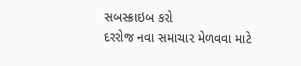સબસ્ક્રાઇબ કરો
દરરોજ નવા સમાચાર મેળવવા માટે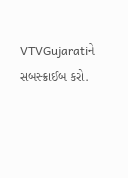VTVGujaratiને સબસ્ક્રાઈબ કરો.